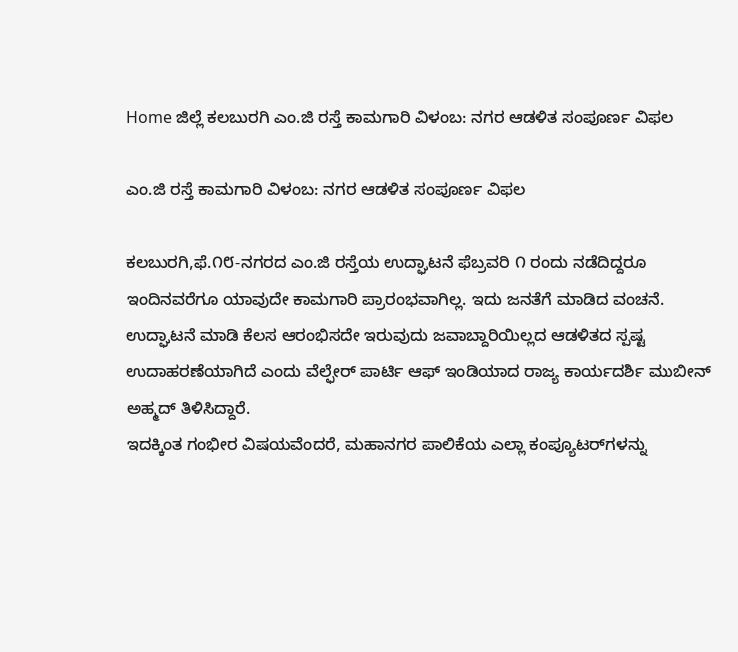Home ಜಿಲ್ಲೆ ಕಲಬುರಗಿ ಎಂ.ಜಿ ರಸ್ತೆ ಕಾಮಗಾರಿ ವಿಳಂಬ: ನಗರ ಆಡಳಿತ ಸಂಪೂರ್ಣ ವಿಫಲ

ಎಂ.ಜಿ ರಸ್ತೆ ಕಾಮಗಾರಿ ವಿಳಂಬ: ನಗರ ಆಡಳಿತ ಸಂಪೂರ್ಣ ವಿಫಲ

ಕಲಬುರಗಿ,ಫೆ.೧೮-ನಗರದ ಎಂ.ಜಿ ರಸ್ತೆಯ ಉದ್ಘಾಟನೆ ಫೆಬ್ರವರಿ ೧ ರಂದು ನಡೆದಿದ್ದರೂ ಇಂದಿನವರೆಗೂ ಯಾವುದೇ ಕಾಮಗಾರಿ ಪ್ರಾರಂಭವಾಗಿಲ್ಲ. ಇದು ಜನತೆಗೆ ಮಾಡಿದ ವಂಚನೆ. ಉದ್ಘಾಟನೆ ಮಾಡಿ ಕೆಲಸ ಆರಂಭಿಸದೇ ಇರುವುದು ಜವಾಬ್ದಾರಿಯಿಲ್ಲದ ಆಡಳಿತದ ಸ್ಪಷ್ಟ ಉದಾಹರಣೆಯಾಗಿದೆ ಎಂದು ವೆಲ್ಫೇರ್ ಪಾರ್ಟಿ ಆಫ್ ಇಂಡಿಯಾದ ರಾಜ್ಯ ಕಾರ್ಯದರ್ಶಿ ಮುಬೀನ್ ಅಹ್ಮದ್ ತಿಳಿಸಿದ್ದಾರೆ.
ಇದಕ್ಕಿಂತ ಗಂಭೀರ ವಿಷಯವೆಂದರೆ, ಮಹಾನಗರ ಪಾಲಿಕೆಯ ಎಲ್ಲಾ ಕಂಪ್ಯೂಟರ್‌ಗಳನ್ನು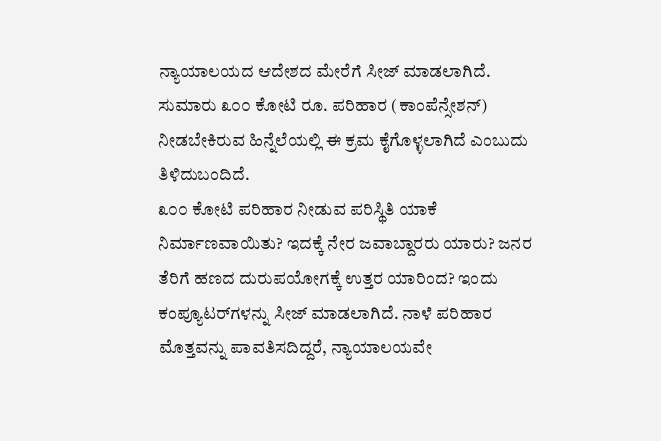ನ್ಯಾಯಾಲಯದ ಆದೇಶದ ಮೇರೆಗೆ ಸೀಜ್ ಮಾಡಲಾಗಿದೆ. ಸುಮಾರು ೩೦೦ ಕೋಟಿ ರೂ. ಪರಿಹಾರ (ಕಾಂಪೆನ್ಸೇಶನ್) ನೀಡಬೇಕಿರುವ ಹಿನ್ನೆಲೆಯಲ್ಲಿ ಈ ಕ್ರಮ ಕೈಗೊಳ್ಳಲಾಗಿದೆ ಎಂಬುದು ತಿಳಿದುಬಂದಿದೆ.
೩೦೦ ಕೋಟಿ ಪರಿಹಾರ ನೀಡುವ ಪರಿಸ್ಥಿತಿ ಯಾಕೆ ನಿರ್ಮಾಣವಾಯಿತು? ಇದಕ್ಕೆ ನೇರ ಜವಾಬ್ದಾರರು ಯಾರು? ಜನರ ತೆರಿಗೆ ಹಣದ ದುರುಪಯೋಗಕ್ಕೆ ಉತ್ತರ ಯಾರಿಂದ? ಇಂದು ಕಂಪ್ಯೂಟರ್‌ಗಳನ್ನು ಸೀಜ್ ಮಾಡಲಾಗಿದೆ. ನಾಳೆ ಪರಿಹಾರ ಮೊತ್ತವನ್ನು ಪಾವತಿಸದಿದ್ದರೆ, ನ್ಯಾಯಾಲಯವೇ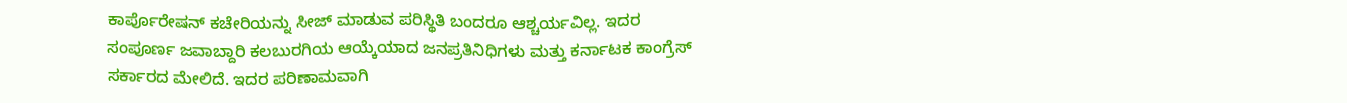ಕಾರ್ಪೊರೇಷನ್ ಕಚೇರಿಯನ್ನು ಸೀಜ್ ಮಾಡುವ ಪರಿಸ್ಥಿತಿ ಬಂದರೂ ಆಶ್ಚರ್ಯವಿಲ್ಲ. ಇದರ ಸಂಪೂರ್ಣ ಜವಾಬ್ದಾರಿ ಕಲಬುರಗಿಯ ಆಯ್ಕೆಯಾದ ಜನಪ್ರತಿನಿಧಿಗಳು ಮತ್ತು ಕರ್ನಾಟಕ ಕಾಂಗ್ರೆಸ್ ಸರ್ಕಾರದ ಮೇಲಿದೆ. ಇದರ ಪರಿಣಾಮವಾಗಿ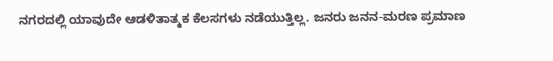ನಗರದಲ್ಲಿ ಯಾವುದೇ ಆಡಳಿತಾತ್ಮಕ ಕೆಲಸಗಳು ನಡೆಯುತ್ತಿಲ್ಲ. ಜನರು ಜನನ-ಮರಣ ಪ್ರಮಾಣ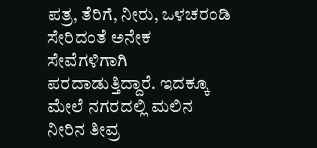ಪತ್ರ, ತೆರಿಗೆ, ನೀರು, ಒಳಚರಂಡಿ ಸೇರಿದಂತೆ ಅನೇಕ ಸೇವೆಗಳಿಗಾಗಿ ಪರದಾಡುತ್ತಿದ್ದಾರೆ. ಇದಕ್ಕೂ ಮೇಲೆ ನಗರದಲ್ಲಿ ಮಲಿನ ನೀರಿನ ತೀವ್ರ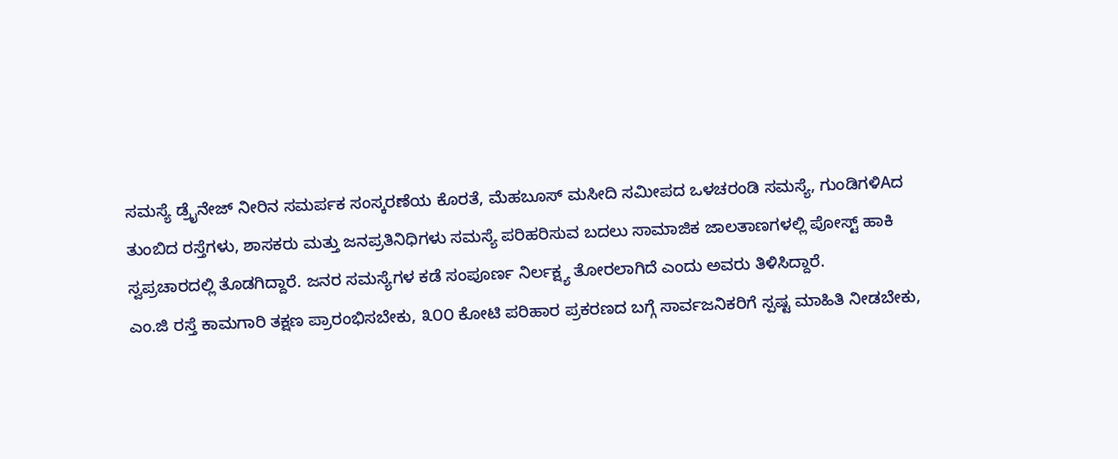ಸಮಸ್ಯೆ ಡ್ರೈನೇಜ್ ನೀರಿನ ಸಮರ್ಪಕ ಸಂಸ್ಕರಣೆಯ ಕೊರತೆ, ಮೆಹಬೂಸ್ ಮಸೀದಿ ಸಮೀಪದ ಒಳಚರಂಡಿ ಸಮಸ್ಯೆ, ಗುಂಡಿಗಳಿAದ ತುಂಬಿದ ರಸ್ತೆಗಳು, ಶಾಸಕರು ಮತ್ತು ಜನಪ್ರತಿನಿಧಿಗಳು ಸಮಸ್ಯೆ ಪರಿಹರಿಸುವ ಬದಲು ಸಾಮಾಜಿಕ ಜಾಲತಾಣಗಳಲ್ಲಿ ಪೋಸ್ಟ್ ಹಾಕಿ ಸ್ವಪ್ರಚಾರದಲ್ಲಿ ತೊಡಗಿದ್ದಾರೆ. ಜನರ ಸಮಸ್ಯೆಗಳ ಕಡೆ ಸಂಪೂರ್ಣ ನಿರ್ಲಕ್ಷ್ಯ ತೋರಲಾಗಿದೆ ಎಂದು ಅವರು ತಿಳಿಸಿದ್ದಾರೆ.
ಎಂ.ಜಿ ರಸ್ತೆ ಕಾಮಗಾರಿ ತಕ್ಷಣ ಪ್ರಾರಂಭಿಸಬೇಕು, ೩೦೦ ಕೋಟಿ ಪರಿಹಾರ ಪ್ರಕರಣದ ಬಗ್ಗೆ ಸಾರ್ವಜನಿಕರಿಗೆ ಸ್ಪಷ್ಟ ಮಾಹಿತಿ ನೀಡಬೇಕು,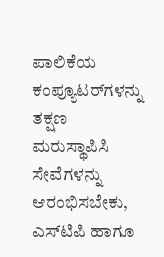ಪಾಲಿಕೆಯ ಕಂಪ್ಯೂಟರ್‌ಗಳನ್ನು ತಕ್ಷಣ ಮರುಸ್ಥಾಪಿಸಿ ಸೇವೆಗಳನ್ನು ಆರಂಭಿಸಬೇಕು, ಎಸ್‌ಟಿಪಿ ಹಾಗೂ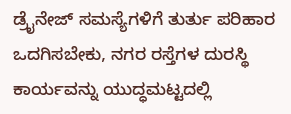ಡ್ರೈನೇಜ್ ಸಮಸ್ಯೆಗಳಿಗೆ ತುರ್ತು ಪರಿಹಾರ ಒದಗಿಸಬೇಕು, ನಗರ ರಸ್ತೆಗಳ ದುರಸ್ಥಿ ಕಾರ್ಯವನ್ನು ಯುದ್ಧಮಟ್ಟದಲ್ಲಿ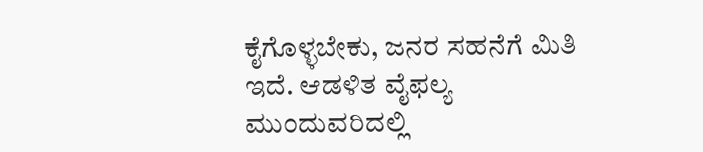ಕೈಗೊಳ್ಳಬೇಕು, ಜನರ ಸಹನೆಗೆ ಮಿತಿ ಇದೆ. ಆಡಳಿತ ವೈಫಲ್ಯ ಮುಂದುವರಿದಲ್ಲಿ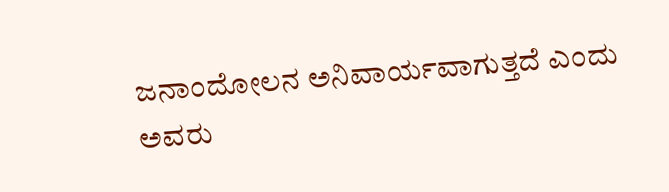ಜನಾಂದೋಲನ ಅನಿವಾರ್ಯವಾಗುತ್ತದೆ ಎಂದು ಅವರು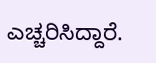ಎಚ್ಚರಿಸಿದ್ದಾರೆ.